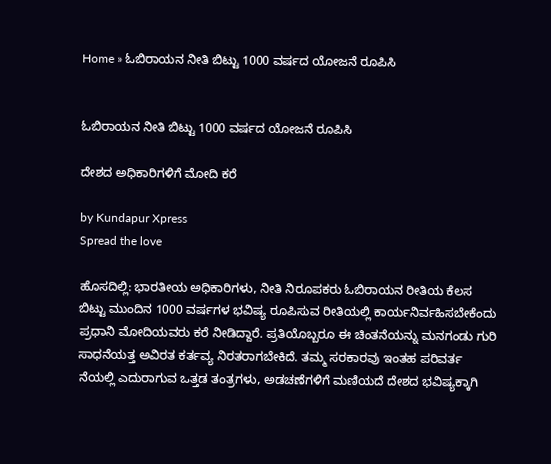Home » ಓಬಿರಾಯನ ನೀತಿ ಬಿಟ್ಟು 1000 ವರ್ಷದ ಯೋಜನೆ ರೂಪಿಸಿ


ಓಬಿರಾಯನ ನೀತಿ ಬಿಟ್ಟು 1000 ವರ್ಷದ ಯೋಜನೆ ರೂಪಿಸಿ

ದೇಶದ ಅಧಿಕಾರಿಗಳಿಗೆ ಮೋದಿ ಕರೆ

by Kundapur Xpress
Spread the love

ಹೊಸದಿಲ್ಲಿ: ಭಾರತೀಯ ಅಧಿಕಾರಿಗಳು, ನೀತಿ ನಿರೂಪಕರು ಓಬಿರಾಯನ ರೀತಿಯ ಕೆಲಸ ಬಿಟ್ಟು ಮುಂದಿನ 1000 ವರ್ಷಗಳ ಭವಿಷ್ಯ ರೂಪಿಸುವ ರೀತಿಯಲ್ಲಿ ಕಾರ್ಯನಿರ್ವಹಿಸಬೇಕೆಂದು ಪ್ರಧಾನಿ ಮೋದಿಯವರು ಕರೆ ನೀಡಿದ್ದಾರೆ. ಪ್ರತಿಯೊಬ್ಬರೂ ಈ ಚಿಂತನೆಯನ್ನು ಮನಗಂಡು ಗುರಿ ಸಾಧನೆಯತ್ತ ಅವಿರತ ಕರ್ತವ್ಯ ನಿರತರಾಗಬೇಕಿದೆ. ತಮ್ಮ ಸರಕಾರವು ಇಂತಹ ಪರಿವರ್ತ ನೆಯಲ್ಲಿ ಎದುರಾಗುವ ಒತ್ತಡ ತಂತ್ರಗಳು, ಅಡಚಣೆಗಳಿಗೆ ಮಣಿಯದೆ ದೇಶದ ಭವಿಷ್ಯಕ್ಕಾಗಿ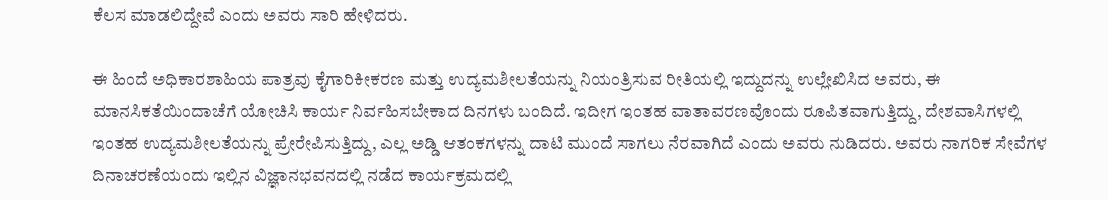ಕೆಲಸ ಮಾಡಲಿದ್ದೇವೆ ಎಂದು ಅವರು ಸಾರಿ ಹೇಳಿದರು.

ಈ ಹಿಂದೆ ಅಧಿಕಾರಶಾಹಿಯ ಪಾತ್ರವು ಕೈಗಾರಿಕೀಕರಣ ಮತ್ತು ಉದ್ಯಮಶೀಲತೆಯನ್ನು ನಿಯಂತ್ರಿಸುವ ರೀತಿಯಲ್ಲಿ ಇದ್ದುದನ್ನು ಉಲ್ಲೇಖಿಸಿದ ಅವರು, ಈ ಮಾನಸಿಕತೆಯಿಂದಾಚೆಗೆ ಯೋಚಿಸಿ ಕಾರ್ಯ ನಿರ್ವಹಿಸಬೇಕಾದ ದಿನಗಳು ಬಂದಿದೆ. ಇದೀಗ ಇಂತಹ ವಾತಾವರಣವೊಂದು ರೂಪಿತವಾಗುತ್ತಿದ್ದು, ದೇಶವಾಸಿಗಳಲ್ಲಿ ಇಂತಹ ಉದ್ಯಮಶೀಲತೆಯನ್ನು ಪ್ರೇರೇಪಿಸುತ್ತಿದ್ದು, ಎಲ್ಲ ಅಡ್ಡಿ ಆತಂಕಗಳನ್ನು ದಾಟಿ ಮುಂದೆ ಸಾಗಲು ನೆರವಾಗಿದೆ ಎಂದು ಅವರು ನುಡಿದರು. ಅವರು ನಾಗರಿಕ ಸೇವೆಗಳ ದಿನಾಚರಣೆಯಂದು ಇಲ್ಲಿನ ವಿಜ್ಞಾನಭವನದಲ್ಲಿ ನಡೆದ ಕಾರ್ಯಕ್ರಮದಲ್ಲಿ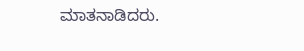ಮಾತನಾಡಿದರು.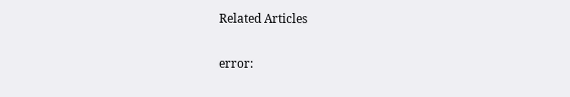Related Articles

error: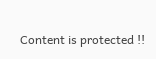Content is protected !!